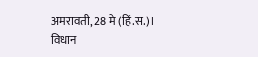अमरावती, 28 मे (हिं.स.)।
विधान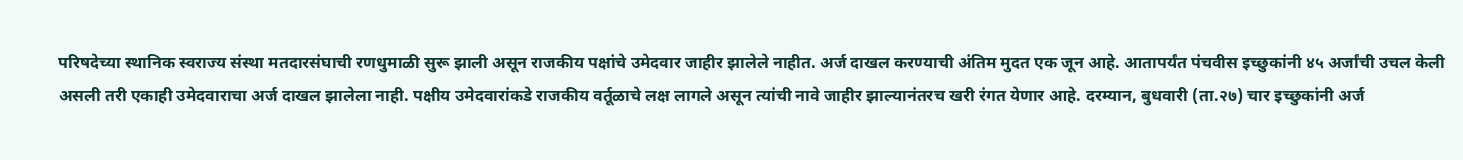परिषदेच्या स्थानिक स्वराज्य संस्था मतदारसंघाची रणधुमाळी सुरू झाली असून राजकीय पक्षांचे उमेदवार जाहीर झालेले नाहीत. अर्ज दाखल करण्याची अंतिम मुदत एक जून आहे. आतापर्यंत पंचवीस इच्छुकांनी ४५ अर्जांची उचल केली असली तरी एकाही उमेदवाराचा अर्ज दाखल झालेला नाही. पक्षीय उमेदवारांकडे राजकीय वर्तूळाचे लक्ष लागले असून त्यांची नावे जाहीर झाल्यानंतरच खरी रंगत येणार आहे. दरम्यान, बुधवारी (ता.२७) चार इच्छुकांनी अर्ज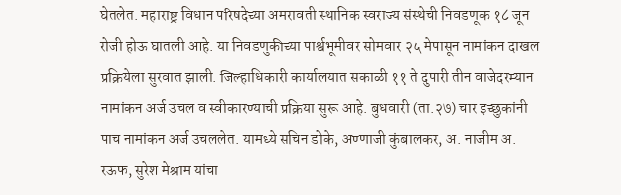घेतलेत. महाराष्ट्र विधान परिषदेच्या अमरावती स्थानिक स्वराज्य संस्थेची निवडणूक १८ जून रोजी होऊ घातली आहे. या निवडणुकीच्या पार्श्वभूमीवर सोमवार २५ मेपासून नामांकन दाखल प्रक्रियेला सुरवात झाली. जिल्हाधिकारी कार्यालयात सकाळी ११ ते दुपारी तीन वाजेदरम्यान नामांकन अर्ज उचल व स्वीकारण्याची प्रक्रिया सुरू आहे. बुधवारी (ता.२७) चार इच्छुकांनी पाच नामांकन अर्ज उचललेत. यामध्ये सचिन डोके, अण्णाजी कुंबालकर, अ. नाजीम अ. रऊफ, सुरेश मेश्राम यांचा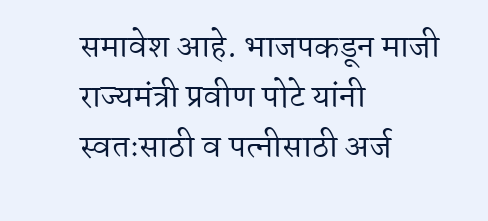समावेश आहे. भाजपकडून माजी राज्यमंत्री प्रवीण पोटे यांनी स्वतःसाठी व पत्नीसाठी अर्ज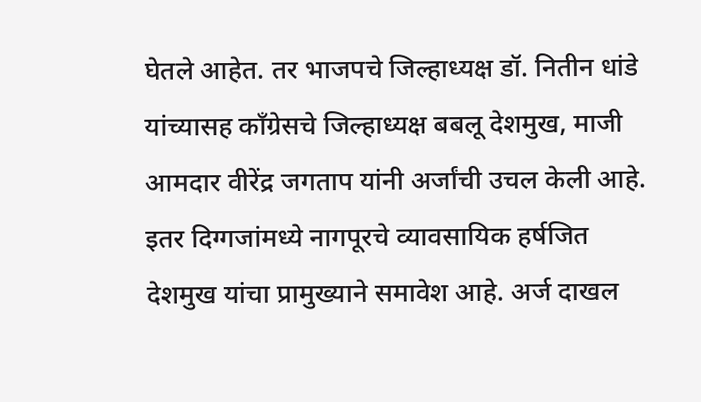घेतले आहेत. तर भाजपचे जिल्हाध्यक्ष डॉ. नितीन धांडे यांच्यासह काँग्रेसचे जिल्हाध्यक्ष बबलू देशमुख, माजी आमदार वीरेंद्र जगताप यांनी अर्जांची उचल केली आहे. इतर दिग्गजांमध्ये नागपूरचे व्यावसायिक हर्षजित देशमुख यांचा प्रामुख्याने समावेश आहे. अर्ज दाखल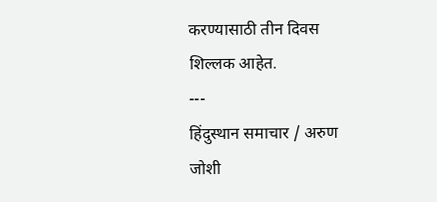करण्यासाठी तीन दिवस शिल्लक आहेत.
---
हिंदुस्थान समाचार / अरुण जोशी